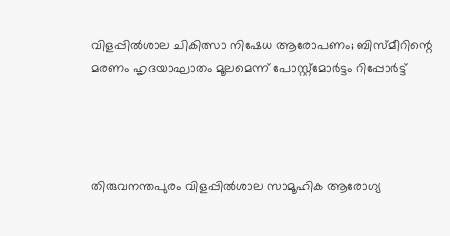വിളപ്പിൽശാല ചികിത്സാ നിഷേധ ആരോപണം; ബിസ്‌മീറിന്റെ മരണം ഹൃദയാഘാതം മൂലമെന്ന് പോസ്റ്റ്മോർട്ടം റിപ്പോർട്ട്




തിരുവനന്തപുരം വിളപ്പിൽശാല സാമൂഹിക ആരോഗ്യ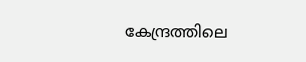കേന്ദ്രത്തിലെ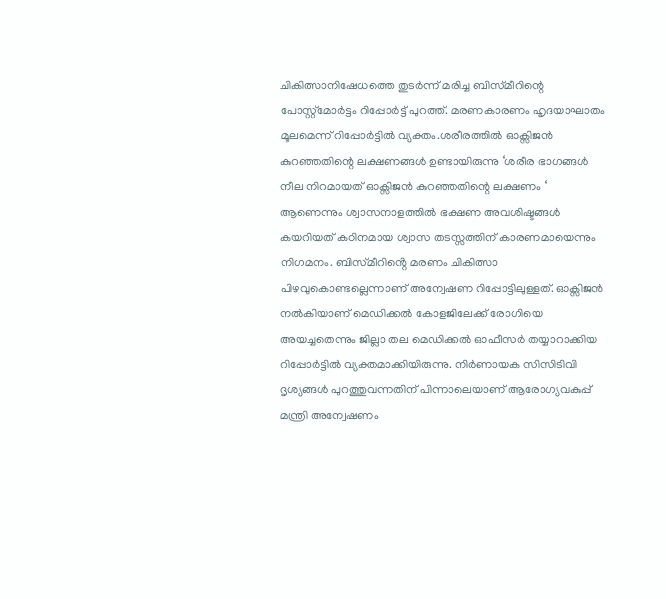ചികിത്സാനിഷേധത്തെ തുടർന്ന് മരിച്ച ബിസ്‌മീറിന്റെ പോസ്റ്റ്‌മോർട്ടം റിപ്പോർട്ട് പുറത്ത്. മരണകാരണം ഹൃദയാഘാതം മൂലമെന്ന് റിപ്പോർട്ടിൽ വ്യക്തം.ശരീരത്തിൽ ഓക്സിജൻ കുറഞ്ഞതിന്റെ ലക്ഷണങ്ങൾ ഉണ്ടായിരുന്നു ‘ശരീര ഭാഗങ്ങൾ നീല നിറമായത് ഓക്സിജൻ കുറഞ്ഞതിന്റെ ലക്ഷണം ‘ ആണെന്നും ശ്വാസനാളത്തിൽ ഭക്ഷണ അവശിഷ്ടങ്ങൾ കയറിയത് കഠിനമായ ശ്വാസ തടസ്സത്തിന് കാരണമായെന്നും നിഗമനം. ബിസ്‌മീറിൻ്റെ മരണം ചികിത്സാ പിഴവുകൊണ്ടല്ലെന്നാണ് അന്വേഷണ റിപ്പോട്ടിലുള്ളത്. ഓക്സിജൻ നൽകിയാണ് മെഡിക്കൽ കോളജിലേക്ക് രോഗിയെ അയച്ചതെന്നും ജില്ലാ തല മെഡിക്കൽ ഓഫീസർ തയ്യാറാക്കിയ റിപ്പോർട്ടിൽ വ്യക്തമാക്കിയിരുന്നു. നിർണായക സിസിടിവി ദൃശ്യങ്ങൾ പുറത്തുവന്നതിന് പിന്നാലെയാണ് ആരോഗ്യവകുപ്പ് മന്ത്രി അന്വേഷണം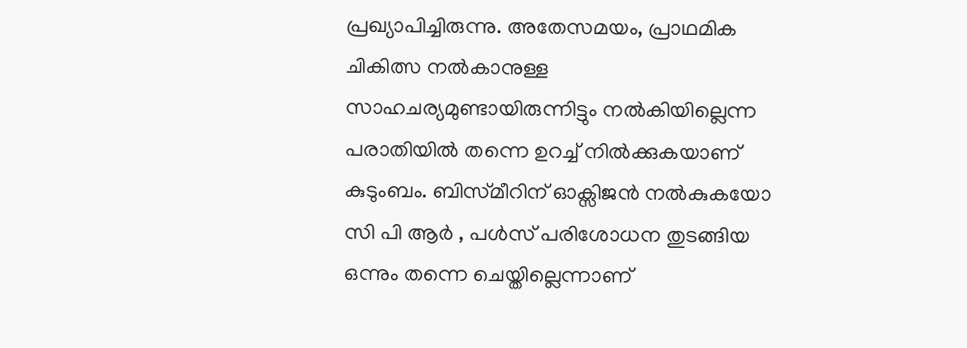പ്രഖ്യാപിച്ചിരുന്നു. അതേസമയം, പ്രാഥമിക ചികിത്സ നൽകാനുള്ള സാഹചര്യമുണ്ടായിരുന്നിട്ടും നൽകിയില്ലെന്ന പരാതിയിൽ തന്നെ ഉറച്ച് നിൽക്കുകയാണ് കുടുംബം. ബിസ്‌മീറിന് ഓക്സിജൻ നൽകുകയോ സി പി ആർ , പൾസ് പരിശോധന തുടങ്ങിയ ഒന്നും തന്നെ ചെയ്തില്ലെന്നാണ്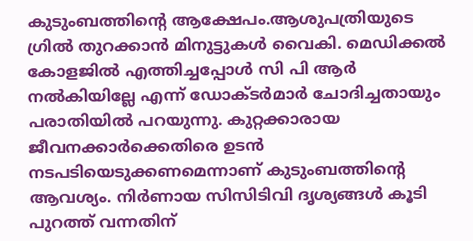കുടുംബത്തിന്റെ ആക്ഷേപം.ആശുപത്രിയുടെ ഗ്രിൽ തുറക്കാൻ മിനുട്ടുകൾ വൈകി. മെഡിക്കൽ കോളജിൽ എത്തിച്ചപ്പോൾ സി പി ആർ നൽകിയില്ലേ എന്ന് ഡോക്ടർമാർ ചോദിച്ചതായും പരാതിയിൽ പറയുന്നു. കുറ്റക്കാരായ ജീവനക്കാർക്കെതിരെ ഉടൻ നടപടിയെടുക്കണമെന്നാണ് കുടുംബത്തിന്റെ ആവശ്യം. നിർണായ സിസിടിവി ദൃശ്യങ്ങൾ കൂടി പുറത്ത് വന്നതിന്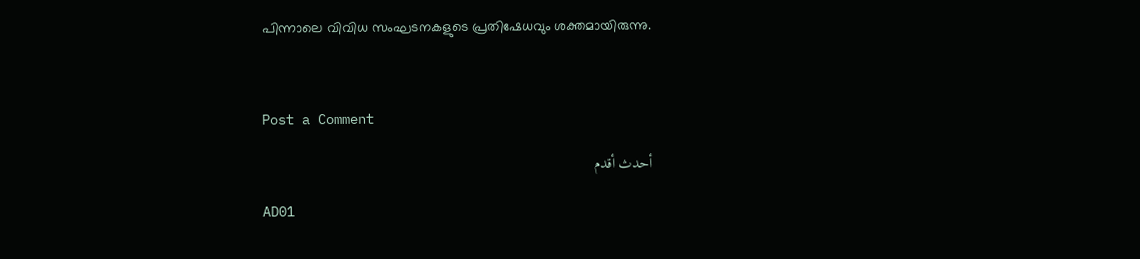പിന്നാലെ വിവിധ സംഘടനകളുടെ പ്രതിഷേധവും ശക്തമായിരുന്നു.



Post a Comment

أحدث أقدم

AD01